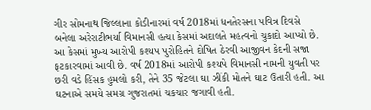ગીર સોમનાથ જિલ્લાના કોડીનારમાં વર્ષ 2018માં ધનતેરસના પવિત્ર દિવસે બનેલા અરેરાટીભર્યા વિમાનસી હત્યા કેસમાં અદાલતે મહત્વનો ચુકાદો આપ્યો છે. આ કેસમાં મુખ્ય આરોપી કશ્યપ પુરોહિતને દોષિત ઠેરવી આજીવન કેદની સજા ફટકારવામાં આવી છે. વર્ષ 2018માં આરોપી કશ્યપે વિમાનસી નામની યુવતી પર છરી વડે હિંસક હુમલો કરી, તેને 35 જેટલા ઘા ઝીંકી મોતને ઘાટ ઉતારી હતી. આ ઘટનાએ સમયે સમગ્ર ગુજરાતમાં ચકચાર જગાવી હતી.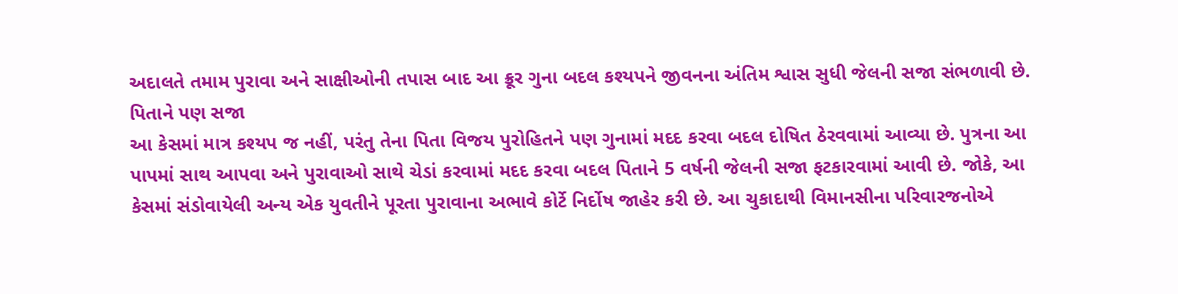અદાલતે તમામ પુરાવા અને સાક્ષીઓની તપાસ બાદ આ ક્રૂર ગુના બદલ કશ્યપને જીવનના અંતિમ શ્વાસ સુધી જેલની સજા સંભળાવી છે.
પિતાને પણ સજા
આ કેસમાં માત્ર કશ્યપ જ નહીં, પરંતુ તેના પિતા વિજય પુરોહિતને પણ ગુનામાં મદદ કરવા બદલ દોષિત ઠેરવવામાં આવ્યા છે. પુત્રના આ પાપમાં સાથ આપવા અને પુરાવાઓ સાથે ચેડાં કરવામાં મદદ કરવા બદલ પિતાને 5 વર્ષની જેલની સજા ફટકારવામાં આવી છે. જોકે, આ કેસમાં સંડોવાયેલી અન્ય એક યુવતીને પૂરતા પુરાવાના અભાવે કોર્ટે નિર્દોષ જાહેર કરી છે. આ ચુકાદાથી વિમાનસીના પરિવારજનોએ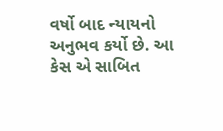વર્ષો બાદ ન્યાયનો અનુભવ કર્યો છે. આ કેસ એ સાબિત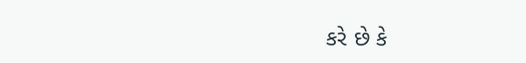કરે છે કે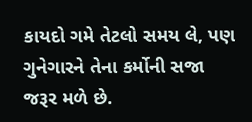કાયદો ગમે તેટલો સમય લે, પણ ગુનેગારને તેના કર્મોની સજા જરૂર મળે છે.